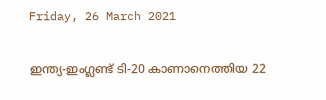Friday, 26 March 2021

ഇന്ത്യ-ഇംഗ്ലണ്ട് ടി-20 കാണാനെത്തിയ 22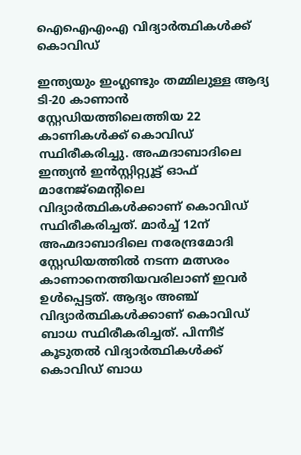ഐഐഎംഎ വിദ്യാര്‍ത്ഥികള്‍ക്ക് കൊവിഡ്

ഇന്ത്യയും ഇംഗ്ലണ്ടും തമ്മിലുള്ള ആദ്യ ടി-20 കാണാന്‍ സ്റ്റേഡിയത്തിലെത്തിയ 22 കാണികള്‍ക്ക് കൊവിഡ് സ്ഥിരീകരിച്ചു. അഹ്മദാബാദിലെ ഇന്ത്യന്‍ ഇന്‍സ്റ്റിറ്റ്യൂട്ട് ഓഫ് മാനേജ്‌മെന്റിലെ വിദ്യാര്‍ത്ഥികള്‍ക്കാണ് കൊവിഡ് സ്ഥിരീകരിച്ചത്. മാര്‍ച്ച് 12ന് അഹ്മദാബാദിലെ നരേന്ദ്രമോദി സ്റ്റേഡിയത്തില്‍ നടന്ന മത്സരം കാണാനെത്തിയവരിലാണ് ഇവര്‍ ഉള്‍പ്പെട്ടത്. ആദ്യം അഞ്ച് വിദ്യാര്‍ത്ഥികള്‍ക്കാണ് കൊവിഡ് ബാധ സ്ഥിരീകരിച്ചത്. പിന്നീട് കൂടുതല്‍ വിദ്യാര്‍ത്ഥികള്‍ക്ക് കൊവിഡ് ബാധ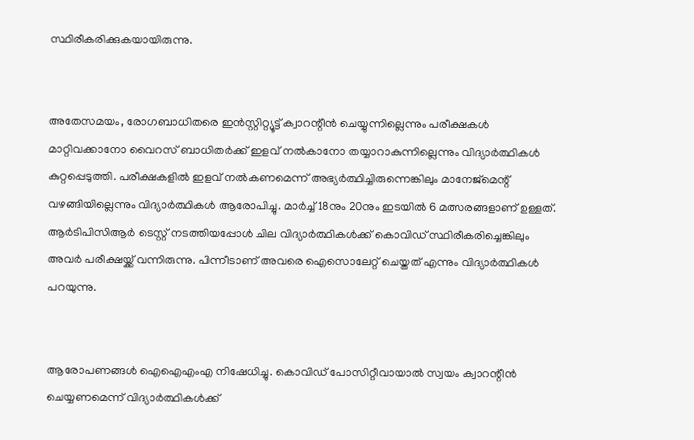സ്ഥിരീകരിക്കുകയായിരുന്നു.


അതേസമയം, രോഗബാധിതരെ ഇന്‍സ്റ്റിറ്റ്യൂട്ട് ക്വാറന്റീന്‍ ചെയ്യുന്നില്ലെന്നും പരീക്ഷകള്‍ മാറ്റിവക്കാനോ വൈറസ് ബാധിതര്‍ക്ക് ഇളവ് നല്‍കാനോ തയ്യാറാകുന്നില്ലെന്നും വിദ്യാര്‍ത്ഥികള്‍ കുറ്റപ്പെടുത്തി. പരീക്ഷകളില്‍ ഇളവ് നല്‍കണമെന്ന് അഭ്യര്‍ത്ഥിച്ചിരുന്നെങ്കിലും മാനേജ്‌മെന്റ് വഴങ്ങിയില്ലെന്നും വിദ്യാര്‍ത്ഥികള്‍ ആരോപിച്ചു. മാര്‍ച്ച് 18നും 20നും ഇടയില്‍ 6 മത്സരങ്ങളാണ് ഉള്ളത്. ആര്‍ടിപിസിആര്‍ ടെസ്റ്റ് നടത്തിയപ്പോള്‍ ചില വിദ്യാര്‍ത്ഥികള്‍ക്ക് കൊവിഡ് സ്ഥിരീകരിച്ചെങ്കിലും അവര്‍ പരീക്ഷയ്ക്ക് വന്നിരുന്നു. പിന്നീടാണ് അവരെ ഐസൊലേറ്റ് ചെയ്തത് എന്നും വിദ്യാര്‍ത്ഥികള്‍ പറയുന്നു.


ആരോപണങ്ങള്‍ ഐഐഎംഎ നിഷേധിച്ചു. കൊവിഡ് പോസിറ്റീവായാല്‍ സ്വയം ക്വാറന്റീന്‍ ചെയ്യണമെന്ന് വിദ്യാര്‍ത്ഥികള്‍ക്ക്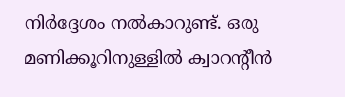നിര്‍ദ്ദേശം നല്‍കാറുണ്ട്. ഒരു മണിക്കൂറിനുള്ളില്‍ ക്വാറന്റീന്‍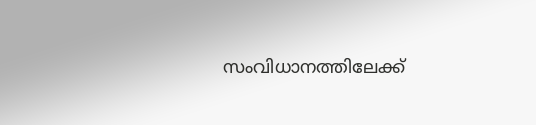സംവിധാനത്തിലേക്ക്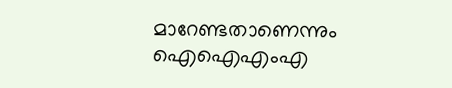മാറേണ്ടതാണെന്നും ഐഐഎംഎ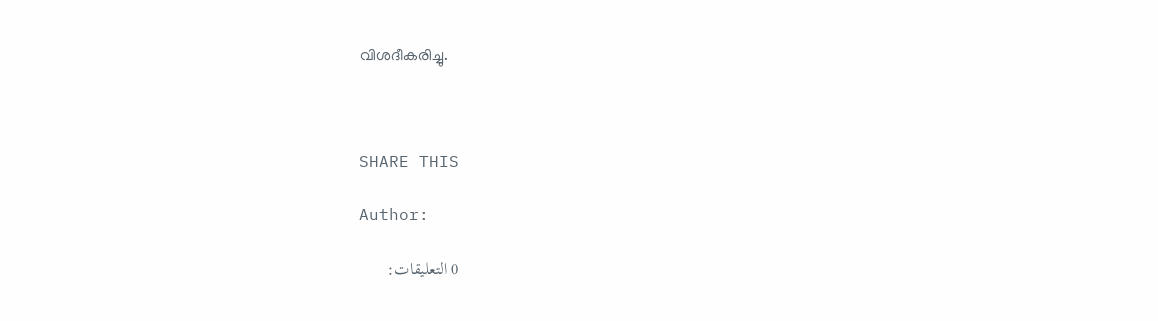വിശദീകരിച്ചു.



SHARE THIS

Author:

0 التعليقات: